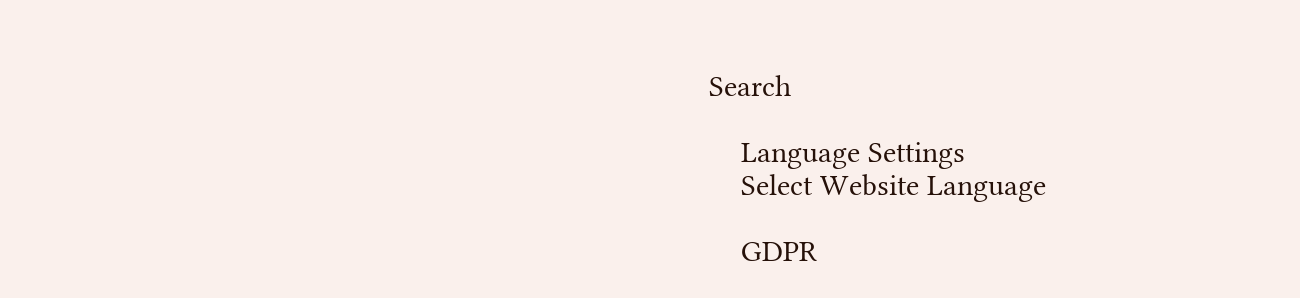Search

    Language Settings
    Select Website Language

    GDPR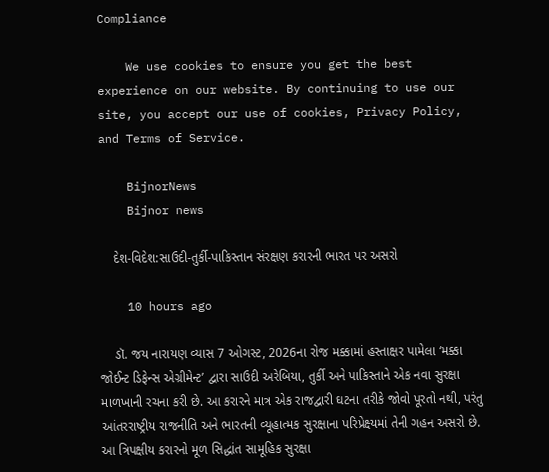Compliance

    We use cookies to ensure you get the best experience on our website. By continuing to use our site, you accept our use of cookies, Privacy Policy, and Terms of Service.

    BijnorNews
    Bijnor news

    દેશ-વિદેશ:સાઉદી-તુર્કી-પાકિસ્તાન સંરક્ષણ કરારની ભારત પર અસરો

    10 hours ago

    ડૉ. જય નારાયણ વ્યાસ 7 ઓગસ્ટ, 2026ના રોજ મક્કામાં હસ્તાક્ષર પામેલા ‘મક્કા જોઈન્ટ ડિફેન્સ એગ્રીમેન્ટ’ દ્વારા સાઉદી અરેબિયા, તુર્કી અને પાકિસ્તાને એક નવા સુરક્ષા માળખાની રચના કરી છે. આ કરારને માત્ર એક રાજદ્વારી ઘટના તરીકે જોવો પૂરતો નથી, પરંતુ આંતરરાષ્ટ્રીય રાજનીતિ અને ભારતની વ્યૂહાત્મક સુરક્ષાના પરિપ્રેક્ષ્યમાં તેની ગહન અસરો છે. આ ત્રિપક્ષીય કરારનો મૂળ સિદ્ધાંત સામૂહિક સુરક્ષા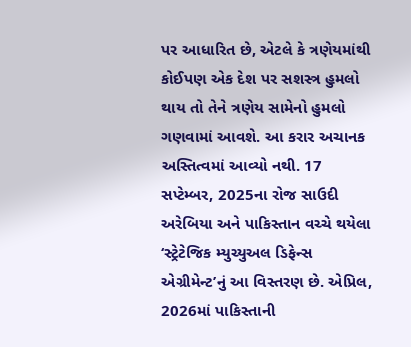પર આધારિત છે, એટલે કે ત્રણેયમાંથી કોઈપણ એક દેશ પર સશસ્ત્ર હુમલો થાય તો તેને ત્રણેય સામેનો હુમલો ગણવામાં આવશે. આ કરાર અચાનક અસ્તિત્વમાં આવ્યો નથી. 17 સપ્ટેમ્બર, 2025ના રોજ સાઉદી અરેબિયા અને પાકિસ્તાન વચ્ચે થયેલા ‘સ્ટ્રેટેજિક મ્યુચ્યુઅલ ડિફેન્સ એગ્રીમેન્ટ’નું આ વિસ્તરણ છે. એપ્રિલ, 2026માં પાકિસ્તાની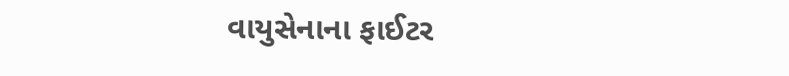વાયુસેનાના ફાઈટર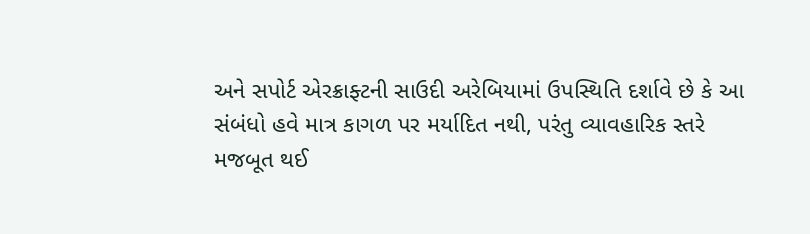અને સપોર્ટ એરક્રાફ્ટની સાઉદી અરેબિયામાં ઉપસ્થિતિ દર્શાવે છે કે આ સંબંધો હવે માત્ર કાગળ પર મર્યાદિત નથી, પરંતુ વ્યાવહારિક સ્તરે મજબૂત થઈ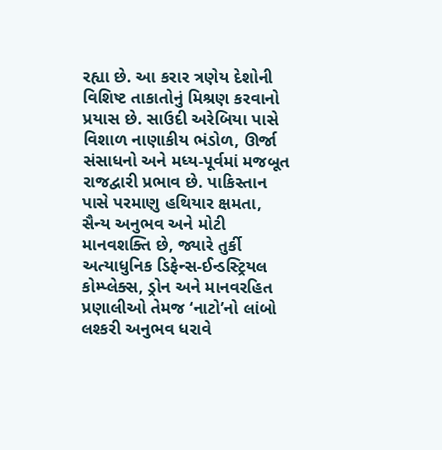રહ્યા છે. આ કરાર ત્રણેય દેશોની વિશિષ્ટ તાકાતોનું મિશ્રણ કરવાનો પ્રયાસ છે. સાઉદી અરેબિયા પાસે વિશાળ નાણાકીય ભંડોળ, ઊર્જા સંસાધનો અને મધ્ય-પૂર્વમાં મજબૂત રાજદ્વારી પ્રભાવ છે. પાકિસ્તાન પાસે પરમાણુ હથિયાર ક્ષમતા, સૈન્ય અનુભવ અને મોટી માનવશક્તિ છે, જ્યારે તુર્કી અત્યાધુનિક ડિફેન્સ-ઈન્ડસ્ટ્રિયલ કોમ્પ્લેક્સ, ડ્રોન અને માનવરહિત પ્રણાલીઓ તેમજ ‘નાટો’નો લાંબો લશ્કરી અનુભવ ધરાવે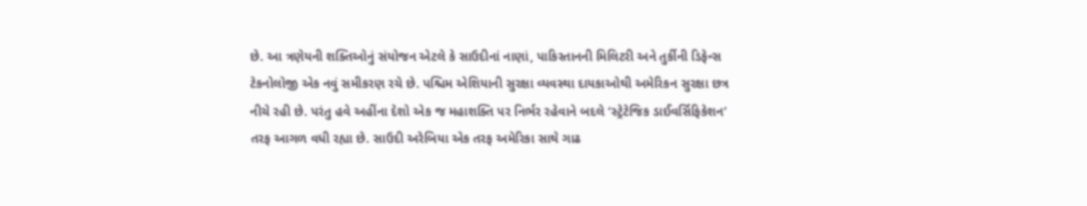છે. આ ત્રણેયની શક્તિઓનું સંયોજન એટલે કે સાઉદીનાં નાણાં, પાકિસ્તાનની મિલિટરી અને તુર્કીની ડિફેન્સ ટેકનોલોજી એક નવું સમીકરણ રચે છે. પશ્ચિમ એશિયાની સુરક્ષા વ્યવસ્થા દાયકાઓથી અમેરિકન સુરક્ષા છત્ર નીચે રહી છે. પરંતુ હવે અહીંના દેશો એક જ મહાશક્તિ પર નિર્ભર રહેવાને બદલે ‘સ્ટ્રેટેજિક ડાઈવર્સિફિકેશન’ તરફ આગળ વધી રહ્યા છે. સાઉદી અરેબિયા એક તરફ અમેરિકા સાથે ગાઢ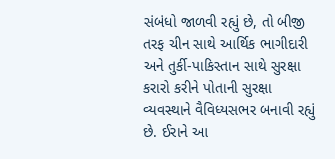સંબંધો જાળવી રહ્યું છે, તો બીજી તરફ ચીન સાથે આર્થિક ભાગીદારી અને તુર્કી-પાકિસ્તાન સાથે સુરક્ષા કરારો કરીને પોતાની સુરક્ષા વ્યવસ્થાને વૈવિધ્યસભર બનાવી રહ્યું છે. ઈરાને આ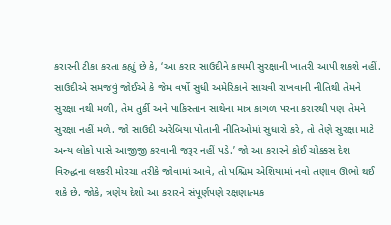કરારની ટીકા કરતા કહ્યું છે કે, ‘આ કરાર સાઉદીને કાયમી સુરક્ષાની ખાતરી આપી શકશે નહીં. સાઉદીએ સમજવું જોઈએ કે જેમ વર્ષો સુધી અમેરિકાને સાચવી રાખવાની નીતિથી તેમને સુરક્ષા નથી મળી, તેમ તુર્કી અને પાકિસ્તાન સાથેના માત્ર કાગળ પરના કરારથી પણ તેમને સુરક્ષા નહીં મળે. જો સાઉદી અરેબિયા પોતાની નીતિઓમાં સુધારો કરે, તો તેણે સુરક્ષા માટે અન્ય લોકો પાસે આજીજી કરવાની જરૂર નહીં પડે.’ જો આ કરારને કોઈ ચોક્કસ દેશ વિરુદ્ધના લશ્કરી મોરચા તરીકે જોવામાં આવે, તો પશ્ચિમ એશિયામાં નવો તણાવ ઊભો થઈ શકે છે. જોકે, ત્રણેય દેશો આ કરારને સંપૂર્ણપણે રક્ષણાત્મક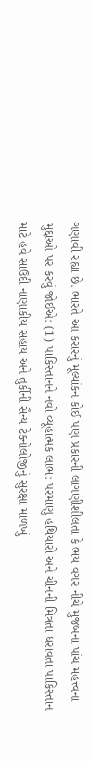ગણાવી રહ્યા છે. ભારતે આ કરારનું મૂલ્યાંકન કોઈ પણ પ્રકારની લાગણીશીલતા કે ભય વગર નીચે મુજબના પાંચ મહત્ત્વના મુદ્દાઓ પર કરવું જોઈએ: (1) પાકિસ્તાનને નવો વ્યૂહાત્મક લાભ: પરમાણુ હથિયારો અને ચીનની મિત્રતા ધરાવતા પાકિસ્તાન માટે હવે સાઉદી નાણાકીય સહાય અને તુર્કીની સૈન્ય ટેક્નોલોજીનું સુરક્ષા માળખું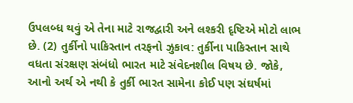ઉપલબ્ધ થવું એ તેના માટે રાજદ્વારી અને લશ્કરી દૃષ્ટિએ મોટો લાભ છે. (2) તુર્કીનો પાકિસ્તાન તરફનો ઝુકાવ: તુર્કીના પાકિસ્તાન સાથે વધતા સંરક્ષણ સંબંધો ભારત માટે સંવેદનશીલ વિષય છે. જોકે, આનો અર્થ એ નથી કે તુર્કી ભારત સામેના કોઈ પણ સંઘર્ષમાં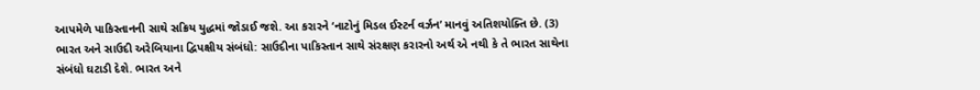આપમેળે પાકિસ્તાનની સાથે સક્રિય યુદ્ધમાં જોડાઈ જશે. આ કરારને ‘નાટોનું મિડલ ઈસ્ટર્ન વર્ઝન’ માનવું અતિશયોક્તિ છે. (3) ભારત અને સાઉદી અરેબિયાના દ્વિપક્ષીય સંબંધો: સાઉદીના પાકિસ્તાન સાથે સંરક્ષણ કરારનો અર્થ એ નથી કે તે ભારત સાથેના સંબંધો ઘટાડી દેશે. ભારત અને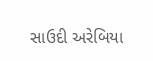સાઉદી અરેબિયા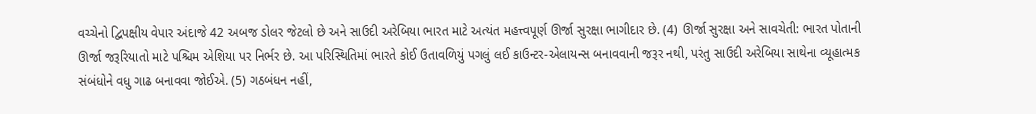વચ્ચેનો દ્વિપક્ષીય વેપાર અંદાજે 42 અબજ ડોલર જેટલો છે અને સાઉદી અરેબિયા ભારત માટે અત્યંત મહત્ત્વપૂર્ણ ઊર્જા સુરક્ષા ભાગીદાર છે. (4) ઊર્જા સુરક્ષા અને સાવચેતી: ભારત પોતાની ઊર્જા જરૂરિયાતો માટે પશ્ચિમ એશિયા પર નિર્ભર છે. આ પરિસ્થિતિમાં ભારતે કોઈ ઉતાવળિયું પગલું લઈ કાઉન્ટર-એલાયન્સ બનાવવાની જરૂર નથી, પરંતુ સાઉદી અરેબિયા સાથેના વ્યૂહાત્મક સંબંધોને વધુ ગાઢ બનાવવા જોઈએ. (5) ગઠબંધન નહીં,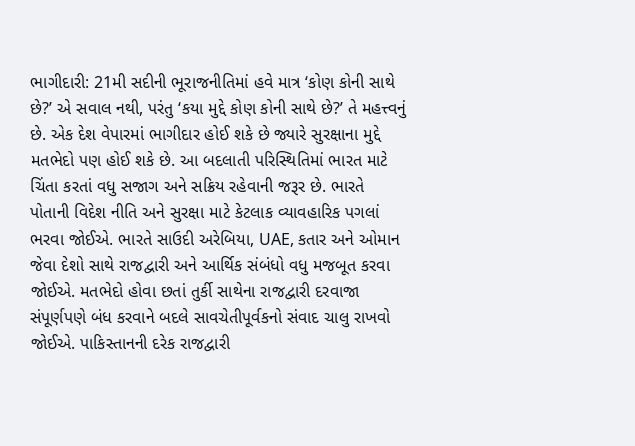ભાગીદારી: 21મી સદીની ભૂરાજનીતિમાં હવે માત્ર ‘કોણ કોની સાથે છે?’ એ સવાલ નથી, પરંતુ ‘કયા મુદ્દે કોણ કોની સાથે છે?’ તે મહત્ત્વનું છે. એક દેશ વેપારમાં ભાગીદાર હોઈ શકે છે જ્યારે સુરક્ષાના મુદ્દે મતભેદો પણ હોઈ શકે છે. આ બદલાતી પરિસ્થિતિમાં ભારત માટે ચિંતા કરતાં વધુ સજાગ અને સક્રિય રહેવાની જરૂર છે. ભારતે પોતાની વિદેશ નીતિ અને સુરક્ષા માટે કેટલાક વ્યાવહારિક પગલાં ભરવા જોઈએ. ભારતે સાઉદી અરેબિયા, UAE, કતાર અને ઓમાન જેવા દેશો સાથે રાજદ્વારી અને આર્થિક સંબંધો વધુ મજબૂત કરવા જોઈએ. મતભેદો હોવા છતાં તુર્કી સાથેના રાજદ્વારી દરવાજા સંપૂર્ણપણે બંધ કરવાને બદલે સાવચેતીપૂર્વકનો સંવાદ ચાલુ રાખવો જોઈએ. પાકિસ્તાનની દરેક રાજદ્વારી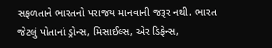સફળતાને ભારતનો પરાજય માનવાની જરૂર નથી. ભારત જેટલું પોતાનાં ડ્રોન્સ, મિસાઈલ્સ, એર ડિફેન્સ,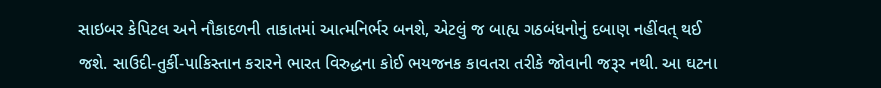સાઇબર કેપિટલ અને નૌકાદળની તાકાતમાં આત્મનિર્ભર બનશે, એટલું જ બાહ્ય ગઠબંધનોનું દબાણ નહીંવત્ થઈ જશે. સાઉદી-તુર્કી-પાકિસ્તાન કરારને ભારત વિરુદ્ધના કોઈ ભયજનક કાવતરા તરીકે જોવાની જરૂર નથી. આ ઘટના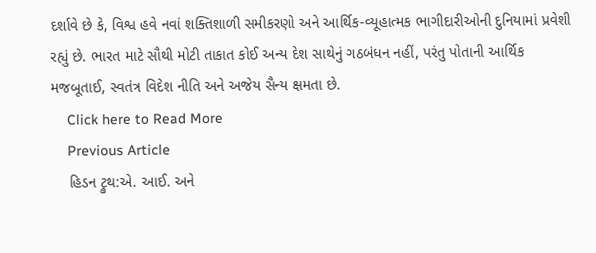દર્શાવે છે કે, વિશ્વ હવે નવાં શક્તિશાળી સમીકરણો અને આર્થિક-વ્યૂહાત્મક ભાગીદારીઓની દુનિયામાં પ્રવેશી રહ્યું છે. ભારત માટે સૌથી મોટી તાકાત કોઈ અન્ય દેશ સાથેનું ગઠબંધન નહીં, પરંતુ પોતાની આર્થિક મજબૂતાઈ, સ્વતંત્ર વિદેશ નીતિ અને અજેય સૈન્ય ક્ષમતા છે.
    Click here to Read More
    Previous Article
    હિડન ટ્રુથ:એ. આઈ. અને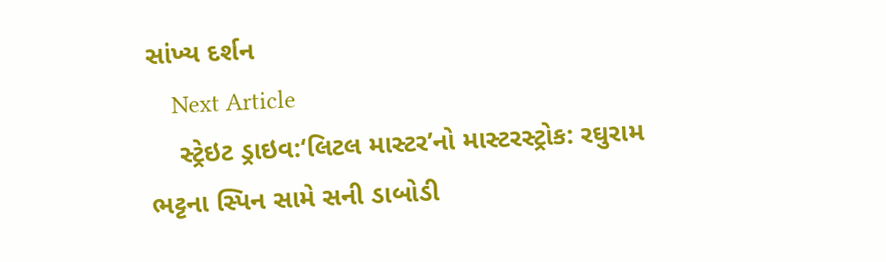સાંખ્ય દર્શન
    Next Article
    સ્ટ્રેઇટ ડ્રાઇવ:‘લિટલ માસ્ટર’નો માસ્ટરસ્ટ્રોક: રઘુરામ ભટ્ટના સ્પિન સામે સની ડાબોડી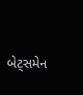બેટ્સમેન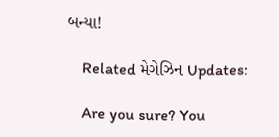બન્યા!

    Related મેગેઝિન Updates:

    Are you sure? You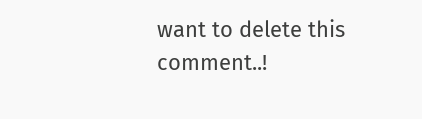want to delete this comment..!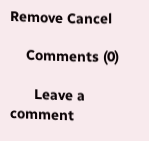Remove Cancel

    Comments (0)

      Leave a comment